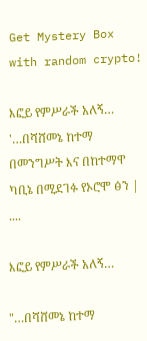Get Mystery Box with random crypto!

እፎይ የምሥራች አለኝ… '…በሻሸመኔ ከተማ በመንግሥት እና በከተማዋ ካቢኔ በሚደገፉ የኦሮሞ ፅን | ....

እፎይ የምሥራች አለኝ…

"…በሻሸመኔ ከተማ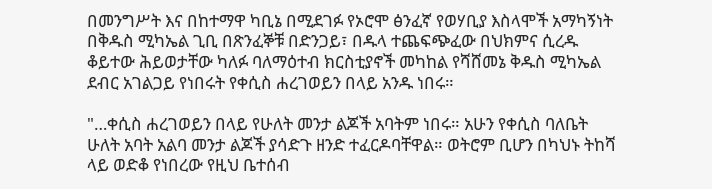በመንግሥት እና በከተማዋ ካቢኔ በሚደገፉ የኦሮሞ ፅንፈኛ የወሃቢያ እስላሞች አማካኝነት በቅዱስ ሚካኤል ጊቢ በጽንፈኞቹ በድንጋይ፣ በዱላ ተጨፍጭፈው በህክምና ሲረዱ ቆይተው ሕይወታቸው ካለፉ ባለማዕተብ ክርስቲያኖች መካከል የሻሸመኔ ቅዱስ ሚካኤል ደብር አገልጋይ የነበሩት የቀሲስ ሐረገወይን በላይ አንዱ ነበሩ።

"…ቀሲስ ሐረገወይን በላይ የሁለት መንታ ልጆች አባትም ነበሩ። አሁን የቀሲስ ባለቤት ሁለት አባት አልባ መንታ ልጆች ያሳድጉ ዘንድ ተፈርዶባቸዋል። ወትሮም ቢሆን በካህኑ ትከሻ ላይ ወድቆ የነበረው የዚህ ቤተሰብ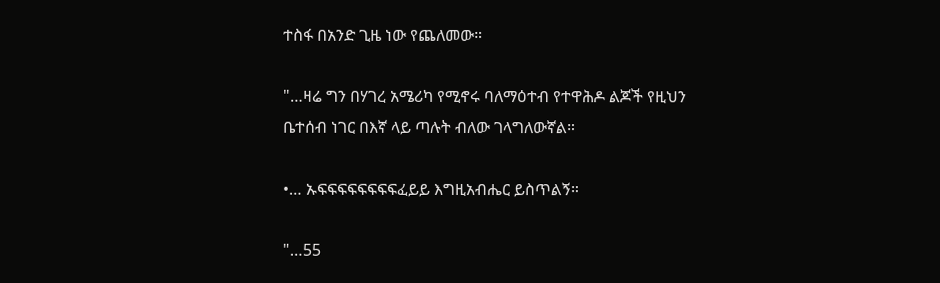ተስፋ በአንድ ጊዜ ነው የጨለመው።

"…ዛሬ ግን በሃገረ አሜሪካ የሚኖሩ ባለማዕተብ የተዋሕዶ ልጆች የዚህን ቤተሰብ ነገር በእኛ ላይ ጣሉት ብለው ገላግለውኛል።

•… ኡፍፍፍፍፍፍፍፍፈይይ እግዚአብሔር ይስጥልኝ።

"…55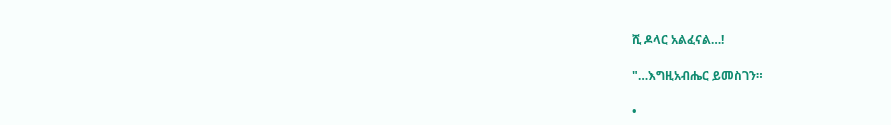ሺ ዶላር አልፈናል…!

"…እግዚአብሔር ይመስገን።

•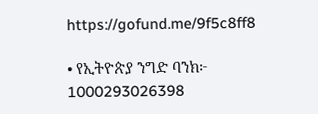https://gofund.me/9f5c8ff8

• የኢትዮጵያ ንግድ ባንክ፦ 1000293026398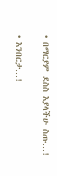• በማርያም ደስስ እያላችሁ ስጡ…!

• እንበርታ…!